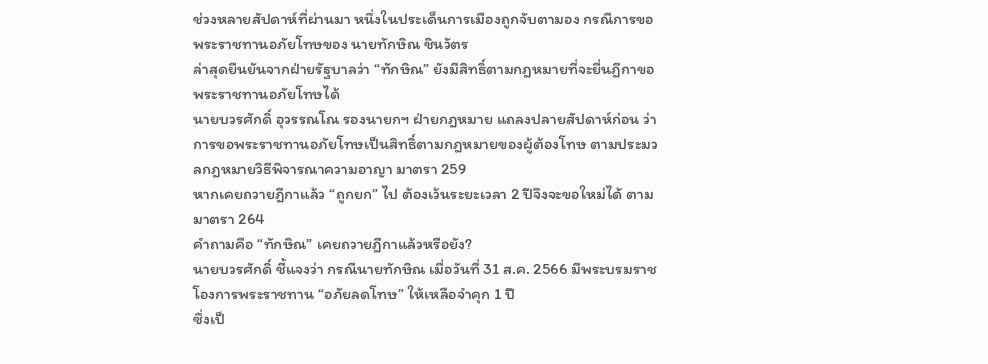ช่วงหลายสัปดาห์ที่ผ่านมา หนึ่งในประเด็นการเมืองถูกจับตามอง กรณีการขอพระราชทานอภัยโทษของ นายทักษิณ ชินวัตร
ล่าสุดยืนยันจากฝ่ายรัฐบาลว่า “ทักษิณ” ยังมีสิทธิ์ตามกฎหมายที่จะยื่นฎีกาขอพระราชทานอภัยโทษได้
นายบวรศักดิ์ อุวรรณโณ รองนายกฯ ฝ่ายกฎหมาย แถลงปลายสัปดาห์ก่อน ว่า การขอพระราชทานอภัยโทษเป็นสิทธิ์ตามกฎหมายของผู้ต้องโทษ ตามประมวลกฎหมายวิธีพิจารณาความอาญา มาตรา 259
หากเคยถวายฎีกาแล้ว “ถูกยก” ไป ต้องเว้นระยะเวลา 2 ปีจึงจะขอใหม่ได้ ตามมาตรา 264
คำถามคือ “ทักษิณ” เคยถวายฎีกาแล้วหรือยัง?
นายบวรศักดิ์ ชี้แจงว่า กรณีนายทักษิณ เมื่อวันที่ 31 ส.ค. 2566 มีพระบรมราชโองการพระราชทาน “อภัยลดโทษ” ให้เหลือจำคุก 1 ปี
ซึ่งเป็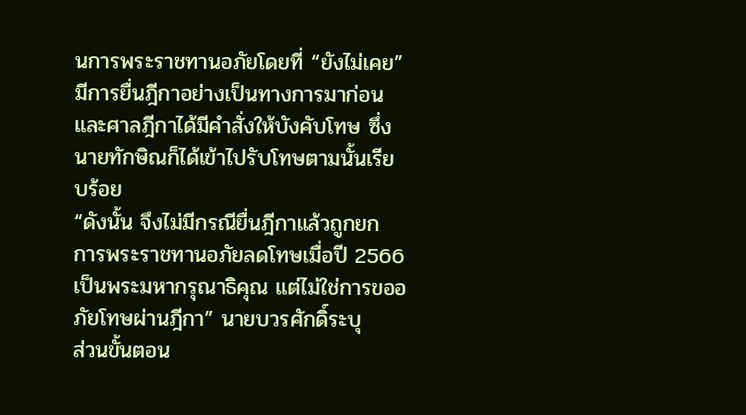นการพระราชทานอภัยโดยที่ “ยังไม่เคย” มีการยื่นฎีกาอย่างเป็นทางการมาก่อน และศาลฎีกาได้มีคำสั่งให้บังคับโทษ ซึ่งนายทักษิณก็ได้เข้าไปรับโทษตามนั้นเรียบร้อย
“ดังนั้น จึงไม่มีกรณียื่นฎีกาแล้วถูกยก การพระราชทานอภัยลดโทษเมื่อปี 2566 เป็นพระมหากรุณาธิคุณ แต่ไม่ใช่การขออภัยโทษผ่านฎีกา” นายบวรศักดิ์ระบุ
ส่วนขั้นตอน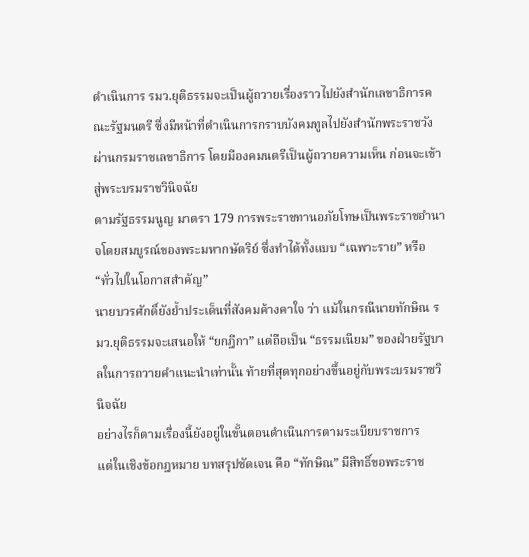ดำเนินการ รมว.ยุติธรรมจะเป็นผู้ถวายเรื่องราวไปยังสำนักเลขาธิการคณะรัฐมนตรี ซึ่งมีหน้าที่ดำเนินการกราบบังคมทูลไปยังสำนักพระราชวัง ผ่านกรมราชเลขาธิการ โดยมีองคมนตรีเป็นผู้ถวายความเห็น ก่อนจะเข้าสู่พระบรมราชวินิจฉัย
ตามรัฐธรรมนูญ มาตรา 179 การพระราชทานอภัยโทษเป็นพระราชอำนาจโดยสมบูรณ์ของพระมหากษัตริย์ ซึ่งทำได้ทั้งแบบ “เฉพาะราย” หรือ “ทั่วไปในโอกาสสำคัญ”
นายบวรศักดิ์ยังย้ำประเด็นที่สังคมค้างคาใจ ว่า แม้ในกรณีนายทักษิณ รมว.ยุติธรรมจะเสนอให้ “ยกฎีกา” แต่ถือเป็น “ธรรมเนียม” ของฝ่ายรัฐบาลในการถวายคำแนะนำเท่านั้น ท้ายที่สุดทุกอย่างขึ้นอยู่กับพระบรมราชวินิจฉัย
อย่างไรก็ตามเรื่องนี้ยังอยู่ในขั้นตอนดำเนินการตามระเบียบราชการ
แต่ในเชิงข้อกฎหมาย บทสรุปชัดเจน คือ “ทักษิณ” มีสิทธิ์ขอพระราช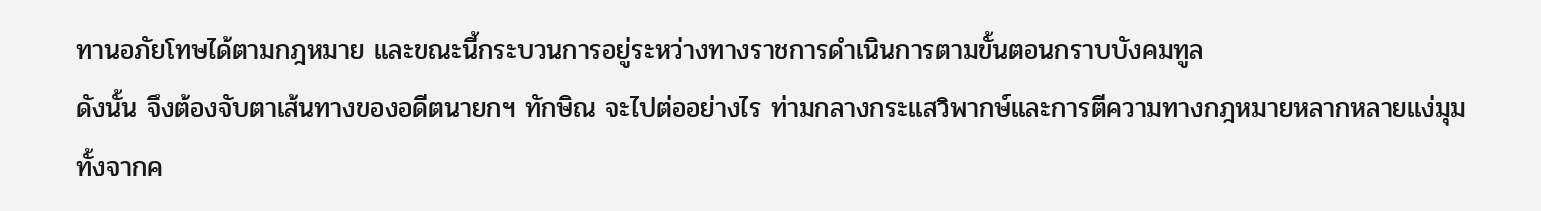ทานอภัยโทษได้ตามกฎหมาย และขณะนี้กระบวนการอยู่ระหว่างทางราชการดำเนินการตามขั้นตอนกราบบังคมทูล
ดังนั้น จึงต้องจับตาเส้นทางของอดีตนายกฯ ทักษิณ จะไปต่ออย่างไร ท่ามกลางกระแสวิพากษ์และการตีความทางกฎหมายหลากหลายแง่มุม
ทั้งจากค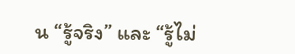น “รู้จริง” และ “รู้ไม่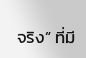จริง” ที่มี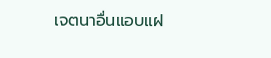เจตนาอื่นแอบแฝ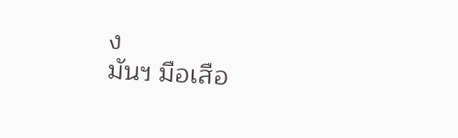ง
มันฯ มือเสือ